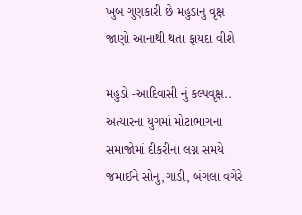ખુબ ગુણકારી છે મહુડાનુ વૃક્ષ જાણો આનાથી થતા ફાયદા વીશે

મહુડો -આદિવાસી નું કલ્પવૃક્ષ.. અત્યારના યુગમાં મોટાભાગના સમાજોમાં દીકરીના લગ્ન સમયે જમાઈને સોનુ,ગાડી, બંગલા વગેરે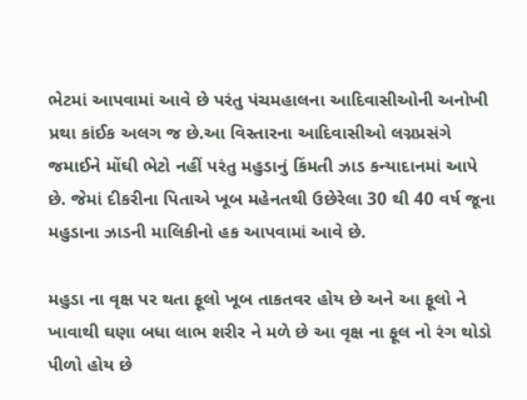ભેટમાં આપવામાં આવે છે પરંતુ પંચમહાલના આદિવાસીઓની અનોખી પ્રથા કાંઈક અલગ જ છે.આ વિસ્તારના આદિવાસીઓ લગ્નપ્રસંગે જમાઈને મોંઘી ભેટો નહીં પરંતુ મહુડાનું કિંમતી ઝાડ કન્યાદાનમાં આપે છે. જેમાં દીકરીના પિતાએ ખૂબ મહેનતથી ઉછેરેલા 30 થી 40 વર્ષ જૂના મહુડાના ઝાડની માલિકીનો હક આપવામાં આવે છે.

મહુડા ના વૃક્ષ પર થતા ફૂલો ખૂબ તાકતવર હોય છે અને આ ફૂલો ને ખાવાથી ઘણા બધા લાભ શરીર ને મળે છે આ વૃક્ષ ના ફૂલ નો રંગ થોડો પીળો હોય છે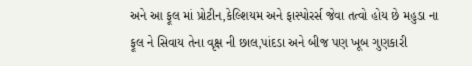અને આ ફૂલ માં પ્રોટીન,કેલ્શિયમ અને ફાસ્પોરર્સ જેવા તત્વો હોય છે મહુડા ના ફૂલ ને સિવાય તેના વૃક્ષ ની છાલ,પાંદડા અને બીજ પણ ખૂબ ગુણકારી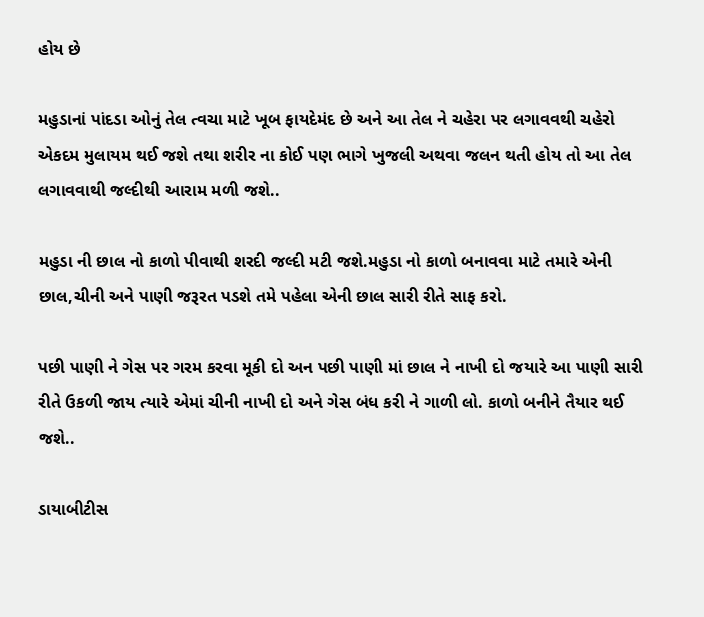હોય છે

મહુડાનાં પાંદડા ઓનું તેલ ત્વચા માટે ખૂબ ફાયદેમંદ છે અને આ તેલ ને ચહેરા પર લગાવવથી ચહેરો એકદમ મુલાયમ થઈ જશે તથા શરીર ના કોઈ પણ ભાગે ખુજલી અથવા જલન થતી હોય તો આ તેલ લગાવવાથી જલ્દીથી આરામ મળી જશે..

મહુડા ની છાલ નો કાળો પીવાથી શરદી જલ્દી મટી જશે.મહુડા નો કાળો બનાવવા માટે તમારે એની છાલ,ચીની અને પાણી જરૂરત પડશે તમે પહેલા એની છાલ સારી રીતે સાફ કરો.

પછી પાણી ને ગેસ પર ગરમ કરવા મૂકી દો અન પછી પાણી માં છાલ ને નાખી દો જયારે આ પાણી સારી રીતે ઉકળી જાય ત્યારે એમાં ચીની નાખી દો અને ગેસ બંધ કરી ને ગાળી લો. કાળો બનીને તૈયાર થઈ જશે..

ડાયાબીટીસ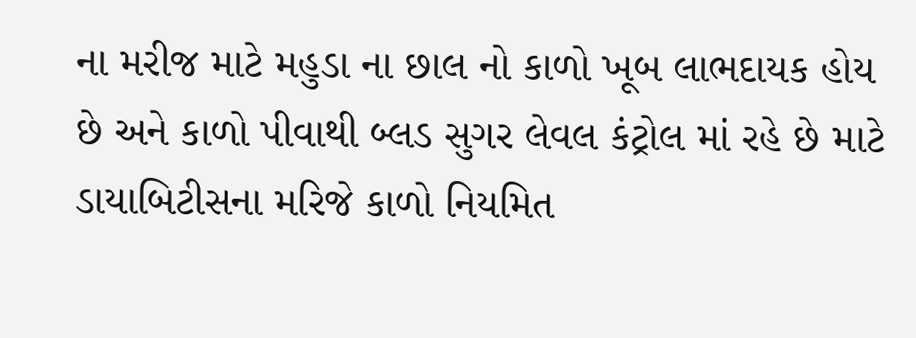ના મરીજ માટે મહુડા ના છાલ નો કાળો ખૂબ લાભદાયક હોય છે અને કાળો પીવાથી બ્લડ સુગર લેવલ કંટ્રોલ માં રહે છે માટે ડાયાબિટીસના મરિજે કાળો નિયમિત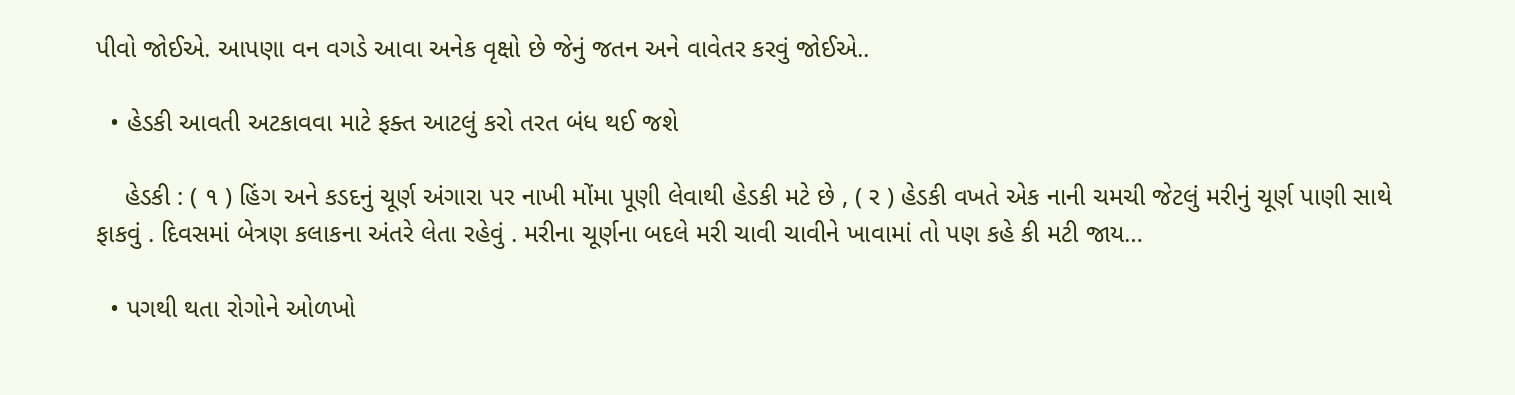પીવો જોઈએ. આપણા વન વગડે આવા અનેક વૃક્ષો છે જેનું જતન અને વાવેતર કરવું જોઈએ..

  • હેડકી આવતી અટકાવવા માટે ફક્ત આટલું કરો તરત બંધ થઈ જશે

    હેડકી : ( ૧ ) હિંગ અને કડદનું ચૂર્ણ અંગારા પર નાખી મોંમા પૂણી લેવાથી હેડકી મટે છે , ( ર ) હેડકી વખતે એક નાની ચમચી જેટલું મરીનું ચૂર્ણ પાણી સાથે ફાકવું . દિવસમાં બેત્રણ કલાકના અંતરે લેતા રહેવું . મરીના ચૂર્ણના બદલે મરી ચાવી ચાવીને ખાવામાં તો પણ કહે કી મટી જાય…

  • પગથી થતા રોગોને ઓળખો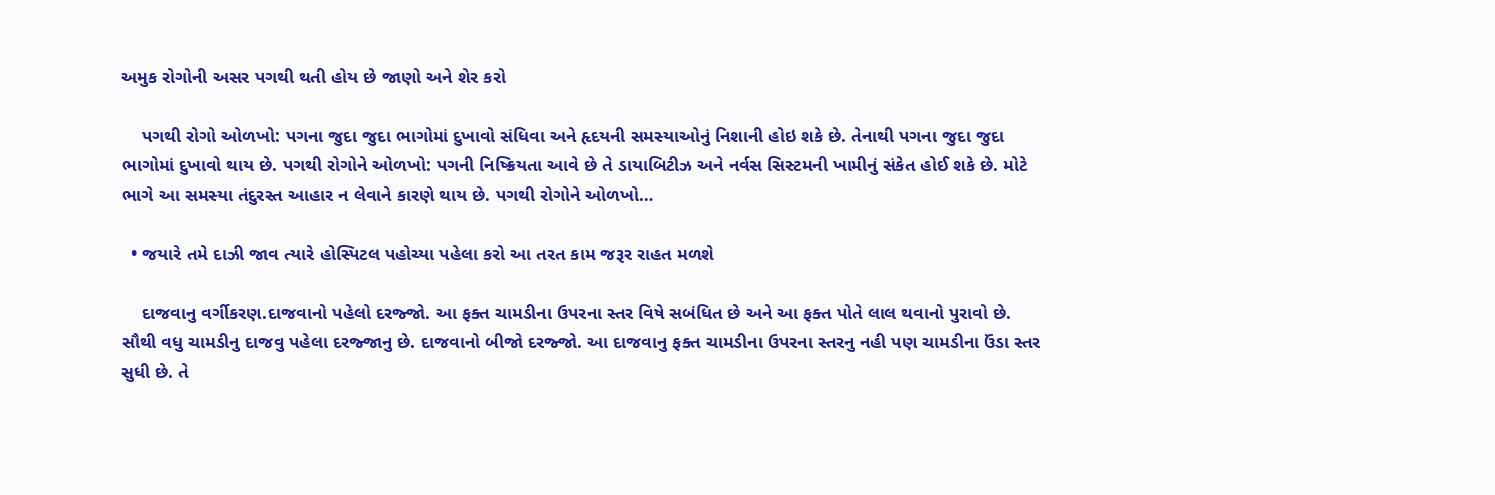અમુક રોગોની અસર પગથી થતી હોય છે જાણો અને શેર કરો

    પગથી રોગો ઓળખો: પગના જુદા જુદા ભાગોમાં દુખાવો સંધિવા અને હૃદયની સમસ્યાઓનું નિશાની હોઇ શકે છે. તેનાથી પગના જુદા જુદા ભાગોમાં દુખાવો થાય છે. પગથી રોગોને ઓળખો: પગની નિષ્ક્રિયતા આવે છે તે ડાયાબિટીઝ અને નર્વસ સિસ્ટમની ખામીનું સંકેત હોઈ શકે છે. મોટે ભાગે આ સમસ્યા તંદુરસ્ત આહાર ન લેવાને કારણે થાય છે. પગથી રોગોને ઓળખો…

  • જયારે તમે દાઝી જાવ ત્યારે હોસ્પિટલ પહોચ્યા પહેલા કરો આ તરત કામ જરૂર રાહત મળશે

    દાજવાનુ વર્ગીકરણ.દાજવાનો પહેલો દરજ્જો. આ ફક્ત ચામડીના ઉપરના સ્તર વિષે સબંધિત છે અને આ ફક્ત પોતે લાલ થવાનો પુરાવો છે. સૌથી વધુ ચામડીનુ દાજવુ પહેલા દરજ્જાનુ છે. દાજવાનો બીજો દરજ્જો. આ દાજવાનુ ફક્ત ચામડીના ઉપરના સ્તરનુ નહી પણ ચામડીના ઉંડા સ્તર સુધી છે. તે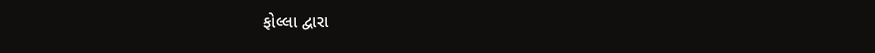ફોલ્લા દ્વારા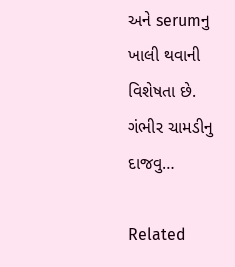અને serumનુ ખાલી થવાની વિશેષતા છે. ગંભીર ચામડીનુ દાજવુ…

Related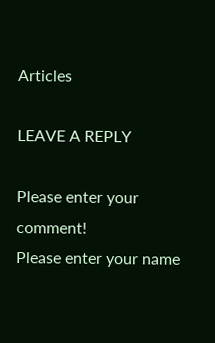Articles

LEAVE A REPLY

Please enter your comment!
Please enter your name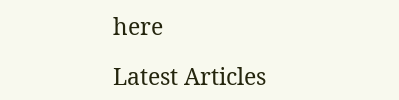here

Latest Articles